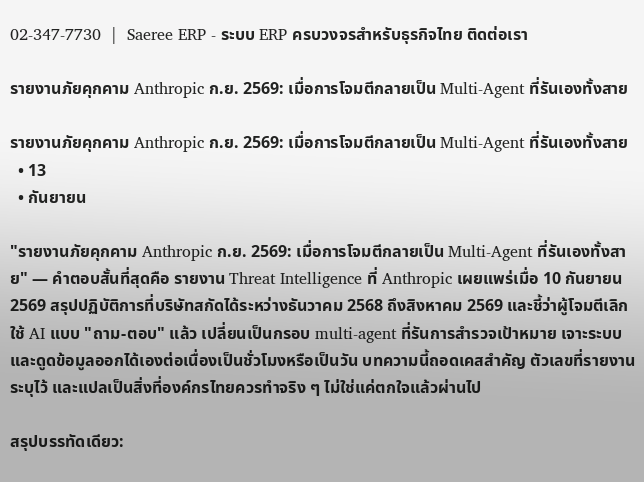02-347-7730  |  Saeree ERP - ระบบ ERP ครบวงจรสำหรับธุรกิจไทย ติดต่อเรา

รายงานภัยคุกคาม Anthropic ก.ย. 2569: เมื่อการโจมตีกลายเป็น Multi-Agent ที่รันเองทั้งสาย

รายงานภัยคุกคาม Anthropic ก.ย. 2569: เมื่อการโจมตีกลายเป็น Multi-Agent ที่รันเองทั้งสาย
  • 13
  • กันยายน

"รายงานภัยคุกคาม Anthropic ก.ย. 2569: เมื่อการโจมตีกลายเป็น Multi-Agent ที่รันเองทั้งสาย" — คำตอบสั้นที่สุดคือ รายงาน Threat Intelligence ที่ Anthropic เผยแพร่เมื่อ 10 กันยายน 2569 สรุปปฏิบัติการที่บริษัทสกัดได้ระหว่างธันวาคม 2568 ถึงสิงหาคม 2569 และชี้ว่าผู้โจมตีเลิกใช้ AI แบบ "ถาม-ตอบ" แล้ว เปลี่ยนเป็นกรอบ multi-agent ที่รันการสำรวจเป้าหมาย เจาะระบบ และดูดข้อมูลออกได้เองต่อเนื่องเป็นชั่วโมงหรือเป็นวัน บทความนี้ถอดเคสสำคัญ ตัวเลขที่รายงานระบุไว้ และแปลเป็นสิ่งที่องค์กรไทยควรทำจริง ๆ ไม่ใช่แค่ตกใจแล้วผ่านไป

สรุปบรรทัดเดียว: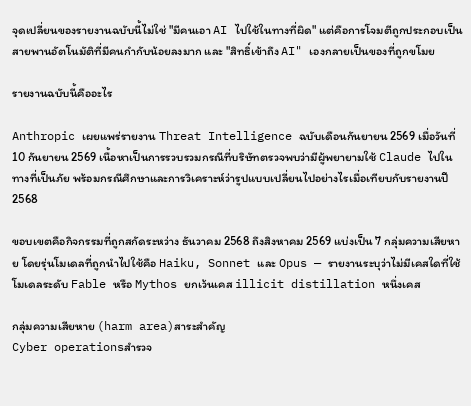จุดเปลี่ยนของรายงานฉบับนี้ไม่ใช่ "มีคนเอา AI ไปใช้ในทางที่ผิด" แต่คือการโจมตีถูกประกอบเป็นสายพานอัตโนมัติที่มีคนกำกับน้อยลงมาก และ "สิทธิ์เข้าถึง AI" เองกลายเป็นของที่ถูกขโมย

รายงานฉบับนี้คืออะไร

Anthropic เผยแพร่รายงาน Threat Intelligence ฉบับเดือนกันยายน 2569 เมื่อวันที่ 10 กันยายน 2569 เนื้อหาเป็นการรวบรวมกรณีที่บริษัทตรวจพบว่ามีผู้พยายามใช้ Claude ไปในทางที่เป็นภัย พร้อมกรณีศึกษาและการวิเคราะห์ว่ารูปแบบเปลี่ยนไปอย่างไรเมื่อเทียบกับรายงานปี 2568

ขอบเขตคือกิจกรรมที่ถูกสกัดระหว่าง ธันวาคม 2568 ถึงสิงหาคม 2569 แบ่งเป็น 7 กลุ่มความเสียหาย โดยรุ่นโมเดลที่ถูกนำไปใช้คือ Haiku, Sonnet และ Opus — รายงานระบุว่าไม่มีเคสใดที่ใช้โมเดลระดับ Fable หรือ Mythos ยกเว้นเคส illicit distillation หนึ่งเคส

กลุ่มความเสียหาย (harm area)สาระสำคัญ
Cyber operationsสำรวจ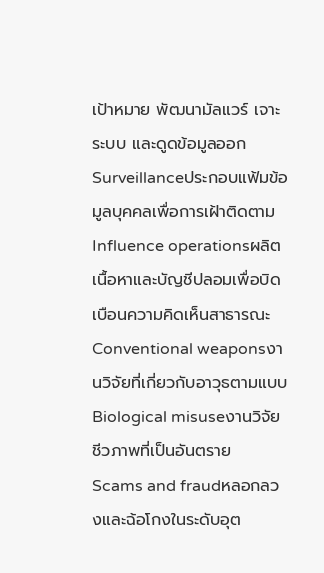เป้าหมาย พัฒนามัลแวร์ เจาะระบบ และดูดข้อมูลออก
Surveillanceประกอบแฟ้มข้อมูลบุคคลเพื่อการเฝ้าติดตาม
Influence operationsผลิตเนื้อหาและบัญชีปลอมเพื่อบิดเบือนความคิดเห็นสาธารณะ
Conventional weaponsงานวิจัยที่เกี่ยวกับอาวุธตามแบบ
Biological misuseงานวิจัยชีวภาพที่เป็นอันตราย
Scams and fraudหลอกลวงและฉ้อโกงในระดับอุต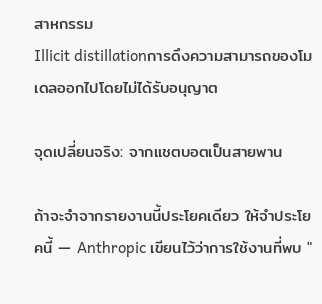สาหกรรม
Illicit distillationการดึงความสามารถของโมเดลออกไปโดยไม่ได้รับอนุญาต

จุดเปลี่ยนจริง: จากแชตบอตเป็นสายพาน

ถ้าจะจำจากรายงานนี้ประโยคเดียว ให้จำประโยคนี้ — Anthropic เขียนไว้ว่าการใช้งานที่พบ "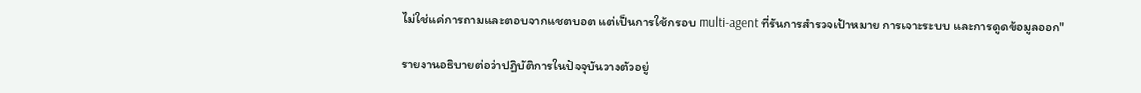ไม่ใช่แค่การถามและตอบจากแชตบอต แต่เป็นการใช้กรอบ multi-agent ที่รันการสำรวจเป้าหมาย การเจาะระบบ และการดูดข้อมูลออก"

รายงานอธิบายต่อว่าปฏิบัติการในปัจจุบันวางตัวอยู่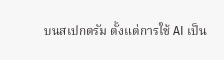บนสเปกตรัม ตั้งแต่การใช้ AI เป็น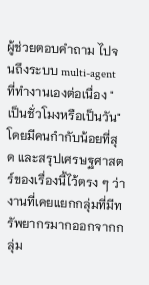ผู้ช่วยตอบคำถาม ไปจนถึงระบบ multi-agent ที่ทำงานเองต่อเนื่อง "เป็นชั่วโมงหรือเป็นวัน" โดยมีคนกำกับน้อยที่สุด และสรุปเศรษฐศาสตร์ของเรื่องนี้ไว้ตรง ๆ ว่า งานที่เคยแยกกลุ่มที่มีทรัพยากรมากออกจากกลุ่ม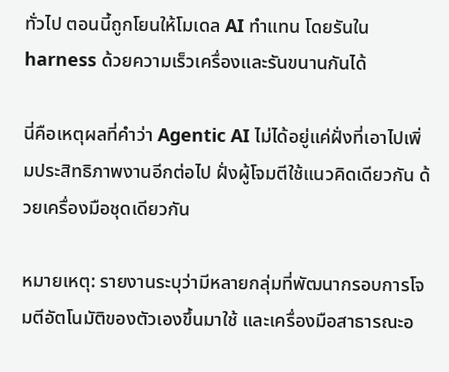ทั่วไป ตอนนี้ถูกโยนให้โมเดล AI ทำแทน โดยรันใน harness ด้วยความเร็วเครื่องและรันขนานกันได้

นี่คือเหตุผลที่คำว่า Agentic AI ไม่ได้อยู่แค่ฝั่งที่เอาไปเพิ่มประสิทธิภาพงานอีกต่อไป ฝั่งผู้โจมตีใช้แนวคิดเดียวกัน ด้วยเครื่องมือชุดเดียวกัน

หมายเหตุ: รายงานระบุว่ามีหลายกลุ่มที่พัฒนากรอบการโจมตีอัตโนมัติของตัวเองขึ้นมาใช้ และเครื่องมือสาธารณะอ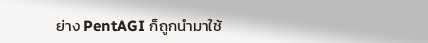ย่าง PentAGI ก็ถูกนำมาใช้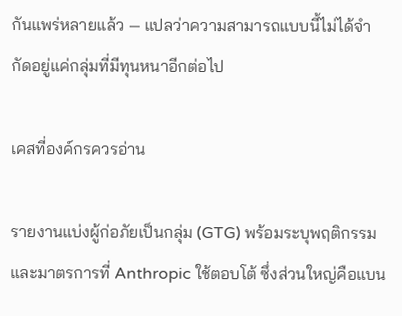กันแพร่หลายแล้ว — แปลว่าความสามารถแบบนี้ไม่ได้จำกัดอยู่แค่กลุ่มที่มีทุนหนาอีกต่อไป

เคสที่องค์กรควรอ่าน

รายงานแบ่งผู้ก่อภัยเป็นกลุ่ม (GTG) พร้อมระบุพฤติกรรมและมาตรการที่ Anthropic ใช้ตอบโต้ ซึ่งส่วนใหญ่คือแบน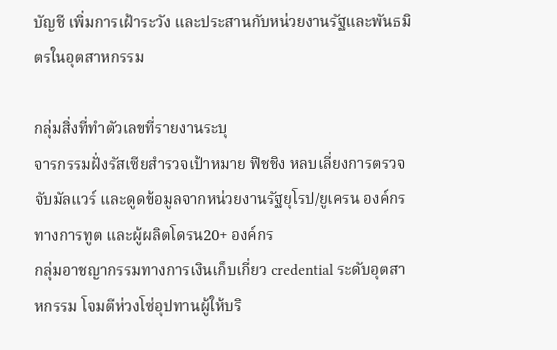บัญชี เพิ่มการเฝ้าระวัง และประสานกับหน่วยงานรัฐและพันธมิตรในอุตสาหกรรม

กลุ่มสิ่งที่ทำตัวเลขที่รายงานระบุ
จารกรรมฝั่งรัสเซียสำรวจเป้าหมาย ฟิชชิง หลบเลี่ยงการตรวจจับมัลแวร์ และดูดข้อมูลจากหน่วยงานรัฐยุโรป/ยูเครน องค์กรทางการทูต และผู้ผลิตโดรน20+ องค์กร
กลุ่มอาชญากรรมทางการเงินเก็บเกี่ยว credential ระดับอุตสาหกรรม โจมตีห่วงโซ่อุปทานผู้ให้บริ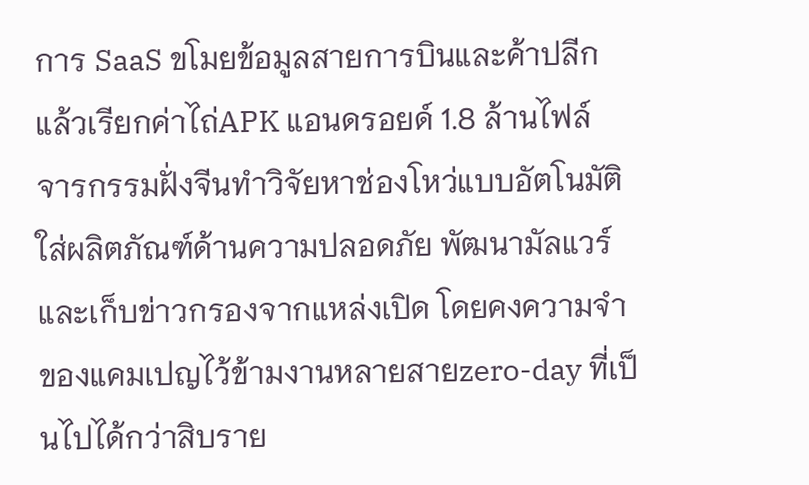การ SaaS ขโมยข้อมูลสายการบินและค้าปลีก แล้วเรียกค่าไถ่APK แอนดรอยด์ 1.8 ล้านไฟล์
จารกรรมฝั่งจีนทำวิจัยหาช่องโหว่แบบอัตโนมัติใส่ผลิตภัณฑ์ด้านความปลอดภัย พัฒนามัลแวร์ และเก็บข่าวกรองจากแหล่งเปิด โดยคงความจำของแคมเปญไว้ข้ามงานหลายสายzero-day ที่เป็นไปได้กว่าสิบราย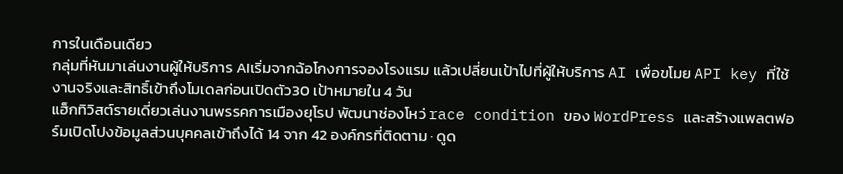การในเดือนเดียว
กลุ่มที่หันมาเล่นงานผู้ให้บริการ AIเริ่มจากฉ้อโกงการจองโรงแรม แล้วเปลี่ยนเป้าไปที่ผู้ให้บริการ AI เพื่อขโมย API key ที่ใช้งานจริงและสิทธิ์เข้าถึงโมเดลก่อนเปิดตัว30 เป้าหมายใน 4 วัน
แฮ็กทิวิสต์รายเดี่ยวเล่นงานพรรคการเมืองยุโรป พัฒนาช่องโหว่ race condition ของ WordPress และสร้างแพลตฟอร์มเปิดโปงข้อมูลส่วนบุคคลเข้าถึงได้ 14 จาก 42 องค์กรที่ติดตาม · ดูด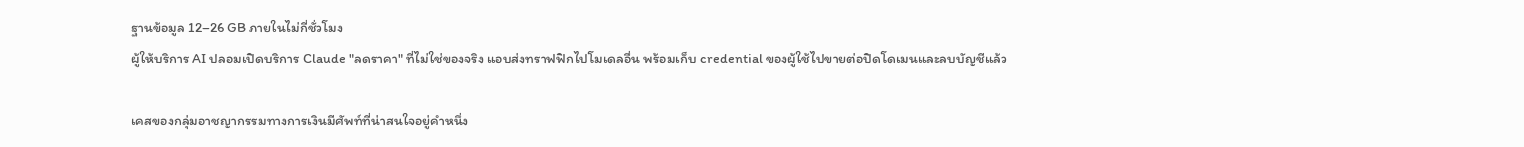ฐานข้อมูล 12–26 GB ภายในไม่กี่ชั่วโมง
ผู้ให้บริการ AI ปลอมเปิดบริการ Claude "ลดราคา" ที่ไม่ใช่ของจริง แอบส่งทราฟฟิกไปโมเดลอื่น พร้อมเก็บ credential ของผู้ใช้ไปขายต่อปิดโดเมนและลบบัญชีแล้ว

เคสของกลุ่มอาชญากรรมทางการเงินมีศัพท์ที่น่าสนใจอยู่คำหนึ่ง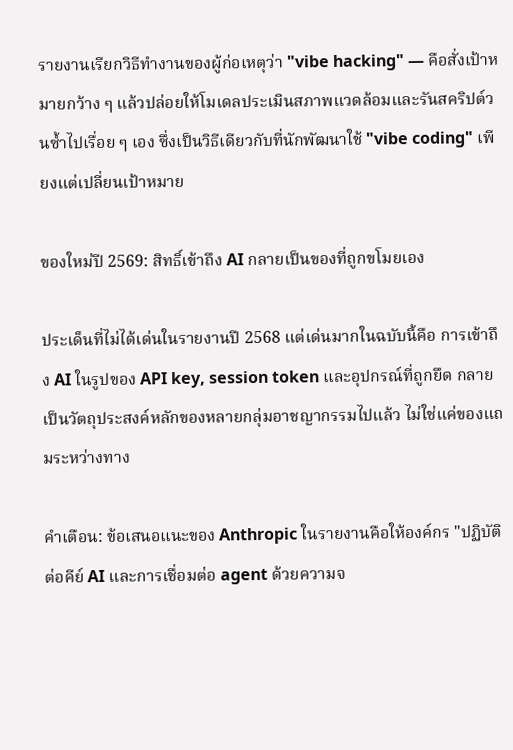รายงานเรียกวิธีทำงานของผู้ก่อเหตุว่า "vibe hacking" — คือสั่งเป้าหมายกว้าง ๆ แล้วปล่อยให้โมเดลประเมินสภาพแวดล้อมและรันสคริปต์วนซ้ำไปเรื่อย ๆ เอง ซึ่งเป็นวิธีเดียวกับที่นักพัฒนาใช้ "vibe coding" เพียงแต่เปลี่ยนเป้าหมาย

ของใหม่ปี 2569: สิทธิ์เข้าถึง AI กลายเป็นของที่ถูกขโมยเอง

ประเด็นที่ไม่ได้เด่นในรายงานปี 2568 แต่เด่นมากในฉบับนี้คือ การเข้าถึง AI ในรูปของ API key, session token และอุปกรณ์ที่ถูกยึด กลายเป็นวัตถุประสงค์หลักของหลายกลุ่มอาชญากรรมไปแล้ว ไม่ใช่แค่ของแถมระหว่างทาง

คำเตือน: ข้อเสนอแนะของ Anthropic ในรายงานคือให้องค์กร "ปฏิบัติต่อคีย์ AI และการเชื่อมต่อ agent ด้วยความจ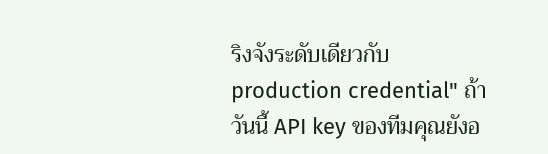ริงจังระดับเดียวกับ production credential" ถ้าวันนี้ API key ของทีมคุณยังอ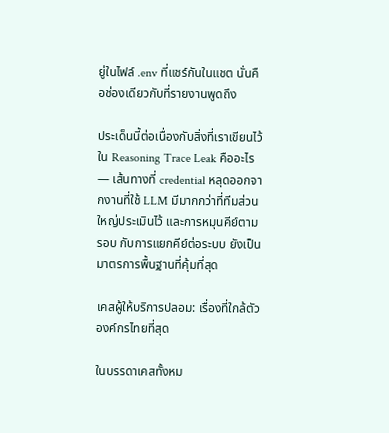ยู่ในไฟล์ .env ที่แชร์กันในแชต นั่นคือช่องเดียวกับที่รายงานพูดถึง

ประเด็นนี้ต่อเนื่องกับสิ่งที่เราเขียนไว้ใน Reasoning Trace Leak คืออะไร — เส้นทางที่ credential หลุดออกจากงานที่ใช้ LLM มีมากกว่าที่ทีมส่วนใหญ่ประเมินไว้ และการหมุนคีย์ตามรอบ กับการแยกคีย์ต่อระบบ ยังเป็นมาตรการพื้นฐานที่คุ้มที่สุด

เคสผู้ให้บริการปลอม: เรื่องที่ใกล้ตัวองค์กรไทยที่สุด

ในบรรดาเคสทั้งหม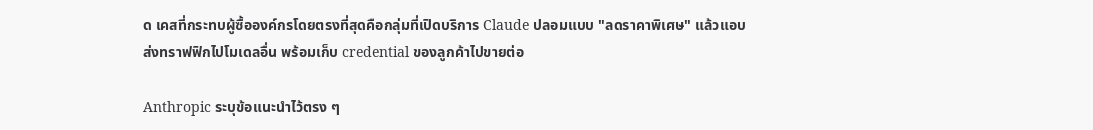ด เคสที่กระทบผู้ซื้อองค์กรโดยตรงที่สุดคือกลุ่มที่เปิดบริการ Claude ปลอมแบบ "ลดราคาพิเศษ" แล้วแอบส่งทราฟฟิกไปโมเดลอื่น พร้อมเก็บ credential ของลูกค้าไปขายต่อ

Anthropic ระบุข้อแนะนำไว้ตรง ๆ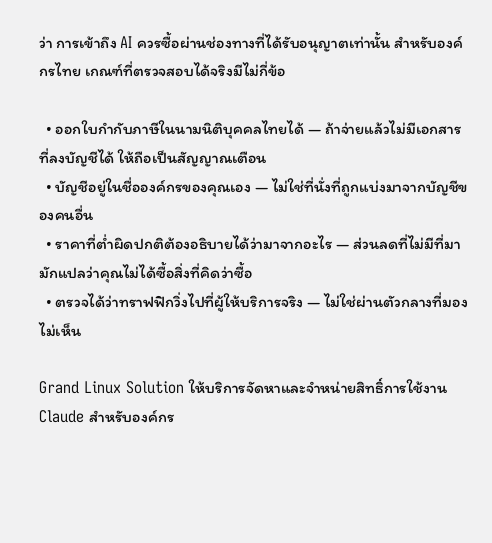ว่า การเข้าถึง AI ควรซื้อผ่านช่องทางที่ได้รับอนุญาตเท่านั้น สำหรับองค์กรไทย เกณฑ์ที่ตรวจสอบได้จริงมีไม่กี่ข้อ

  • ออกใบกำกับภาษีในนามนิติบุคคลไทยได้ — ถ้าจ่ายแล้วไม่มีเอกสารที่ลงบัญชีได้ ให้ถือเป็นสัญญาณเตือน
  • บัญชีอยู่ในชื่อองค์กรของคุณเอง — ไม่ใช่ที่นั่งที่ถูกแบ่งมาจากบัญชีของคนอื่น
  • ราคาที่ต่ำผิดปกติต้องอธิบายได้ว่ามาจากอะไร — ส่วนลดที่ไม่มีที่มา มักแปลว่าคุณไม่ได้ซื้อสิ่งที่คิดว่าซื้อ
  • ตรวจได้ว่าทราฟฟิกวิ่งไปที่ผู้ให้บริการจริง — ไม่ใช่ผ่านตัวกลางที่มองไม่เห็น

Grand Linux Solution ให้บริการจัดหาและจำหน่ายสิทธิ์การใช้งาน Claude สำหรับองค์กร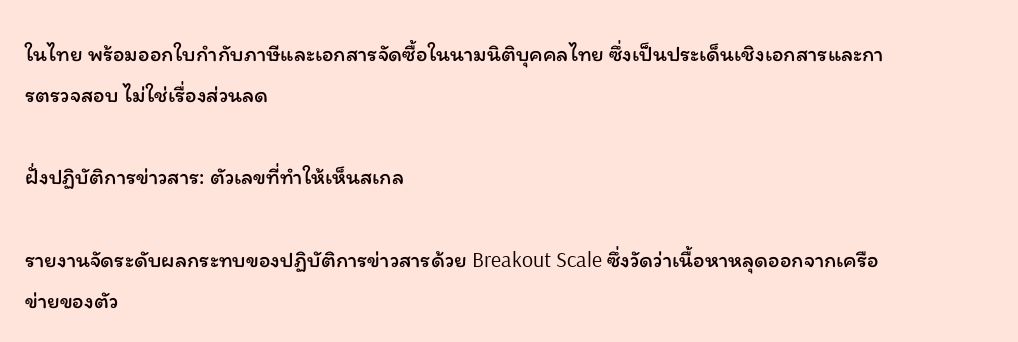ในไทย พร้อมออกใบกำกับภาษีและเอกสารจัดซื้อในนามนิติบุคคลไทย ซึ่งเป็นประเด็นเชิงเอกสารและการตรวจสอบ ไม่ใช่เรื่องส่วนลด

ฝั่งปฏิบัติการข่าวสาร: ตัวเลขที่ทำให้เห็นสเกล

รายงานจัดระดับผลกระทบของปฏิบัติการข่าวสารด้วย Breakout Scale ซึ่งวัดว่าเนื้อหาหลุดออกจากเครือข่ายของตัว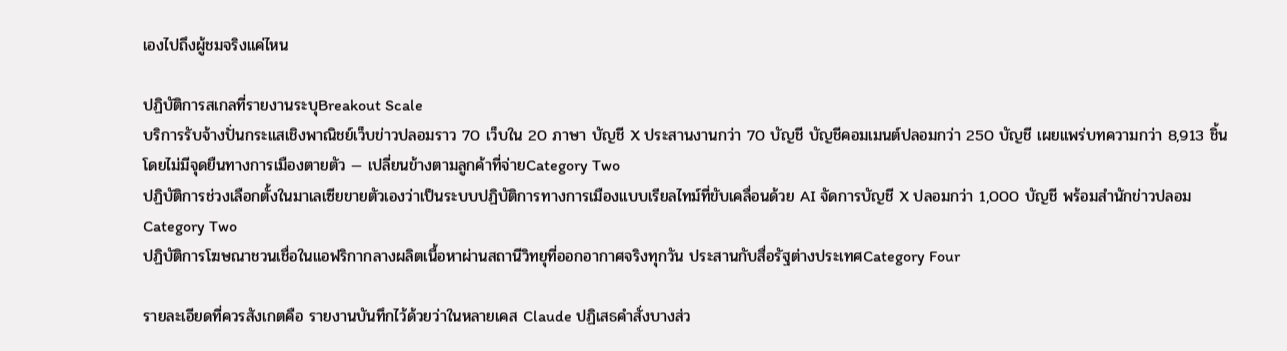เองไปถึงผู้ชมจริงแค่ไหน

ปฏิบัติการสเกลที่รายงานระบุBreakout Scale
บริการรับจ้างปั่นกระแสเชิงพาณิชย์เว็บข่าวปลอมราว 70 เว็บใน 20 ภาษา บัญชี X ประสานงานกว่า 70 บัญชี บัญชีคอมเมนต์ปลอมกว่า 250 บัญชี เผยแพร่บทความกว่า 8,913 ชิ้น โดยไม่มีจุดยืนทางการเมืองตายตัว — เปลี่ยนข้างตามลูกค้าที่จ่ายCategory Two
ปฏิบัติการช่วงเลือกตั้งในมาเลเซียขายตัวเองว่าเป็นระบบปฏิบัติการทางการเมืองแบบเรียลไทม์ที่ขับเคลื่อนด้วย AI จัดการบัญชี X ปลอมกว่า 1,000 บัญชี พร้อมสำนักข่าวปลอมCategory Two
ปฏิบัติการโฆษณาชวนเชื่อในแอฟริกากลางผลิตเนื้อหาผ่านสถานีวิทยุที่ออกอากาศจริงทุกวัน ประสานกับสื่อรัฐต่างประเทศCategory Four

รายละเอียดที่ควรสังเกตคือ รายงานบันทึกไว้ด้วยว่าในหลายเคส Claude ปฏิเสธคำสั่งบางส่ว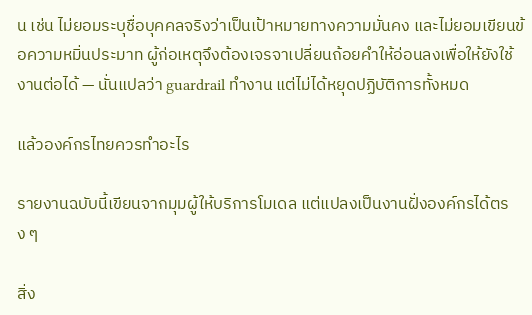น เช่น ไม่ยอมระบุชื่อบุคคลจริงว่าเป็นเป้าหมายทางความมั่นคง และไม่ยอมเขียนข้อความหมิ่นประมาท ผู้ก่อเหตุจึงต้องเจรจาเปลี่ยนถ้อยคำให้อ่อนลงเพื่อให้ยังใช้งานต่อได้ — นั่นแปลว่า guardrail ทำงาน แต่ไม่ได้หยุดปฏิบัติการทั้งหมด

แล้วองค์กรไทยควรทำอะไร

รายงานฉบับนี้เขียนจากมุมผู้ให้บริการโมเดล แต่แปลงเป็นงานฝั่งองค์กรได้ตรง ๆ

สิ่ง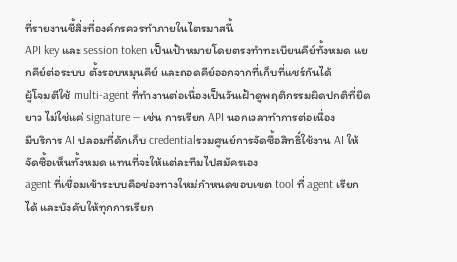ที่รายงานชี้สิ่งที่องค์กรควรทำภายในไตรมาสนี้
API key และ session token เป็นเป้าหมายโดยตรงทำทะเบียนคีย์ทั้งหมด แยกคีย์ต่อระบบ ตั้งรอบหมุนคีย์ และถอดคีย์ออกจากที่เก็บที่แชร์กันได้
ผู้โจมตีใช้ multi-agent ที่ทำงานต่อเนื่องเป็นวันเฝ้าดูพฤติกรรมผิดปกติที่ยืดยาว ไม่ใช่แค่ signature — เช่น การเรียก API นอกเวลาทำการต่อเนื่อง
มีบริการ AI ปลอมที่ดักเก็บ credentialรวมศูนย์การจัดซื้อสิทธิ์ใช้งาน AI ให้จัดซื้อเห็นทั้งหมด แทนที่จะให้แต่ละทีมไปสมัครเอง
agent ที่เชื่อมเข้าระบบคือช่องทางใหม่กำหนดขอบเขต tool ที่ agent เรียกได้ และบังคับให้ทุกการเรียก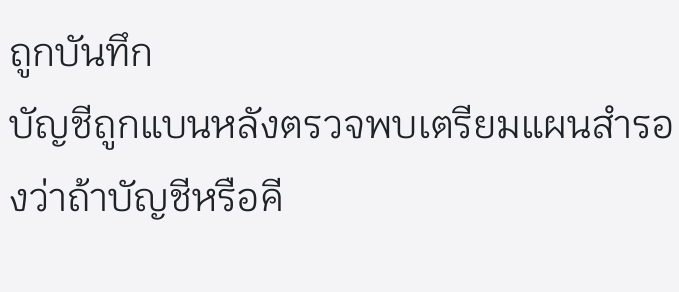ถูกบันทึก
บัญชีถูกแบนหลังตรวจพบเตรียมแผนสำรองว่าถ้าบัญชีหรือคี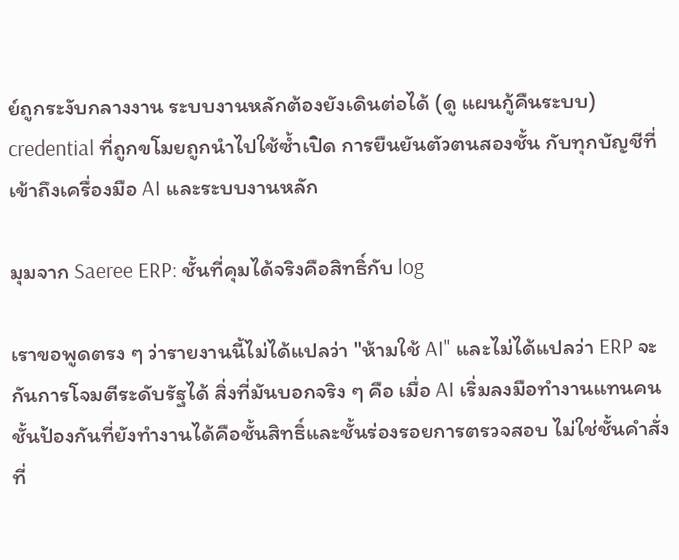ย์ถูกระงับกลางงาน ระบบงานหลักต้องยังเดินต่อได้ (ดู แผนกู้คืนระบบ)
credential ที่ถูกขโมยถูกนำไปใช้ซ้ำเปิด การยืนยันตัวตนสองชั้น กับทุกบัญชีที่เข้าถึงเครื่องมือ AI และระบบงานหลัก

มุมจาก Saeree ERP: ชั้นที่คุมได้จริงคือสิทธิ์กับ log

เราขอพูดตรง ๆ ว่ารายงานนี้ไม่ได้แปลว่า "ห้ามใช้ AI" และไม่ได้แปลว่า ERP จะกันการโจมตีระดับรัฐได้ สิ่งที่มันบอกจริง ๆ คือ เมื่อ AI เริ่มลงมือทำงานแทนคน ชั้นป้องกันที่ยังทำงานได้คือชั้นสิทธิ์และชั้นร่องรอยการตรวจสอบ ไม่ใช่ชั้นคำสั่งที่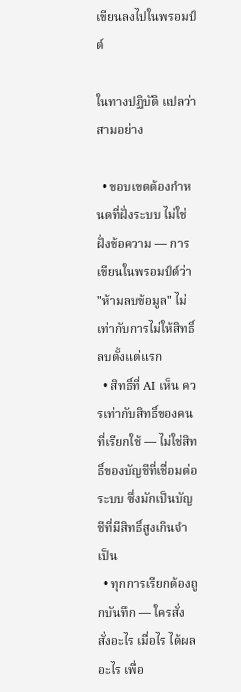เขียนลงไปในพรอมป์ต์

ในทางปฏิบัติ แปลว่าสามอย่าง

  • ขอบเขตต้องกำหนดที่ฝั่งระบบ ไม่ใช่ฝั่งข้อความ — การเขียนในพรอมป์ต์ว่า "ห้ามลบข้อมูล" ไม่เท่ากับการไม่ให้สิทธิ์ลบตั้งแต่แรก
  • สิทธิ์ที่ AI เห็น ควรเท่ากับสิทธิ์ของคนที่เรียกใช้ — ไม่ใช่สิทธิ์ของบัญชีที่เชื่อมต่อระบบ ซึ่งมักเป็นบัญชีที่มีสิทธิ์สูงเกินจำเป็น
  • ทุกการเรียกต้องถูกบันทึก — ใครสั่ง สั่งอะไร เมื่อไร ได้ผลอะไร เพื่อ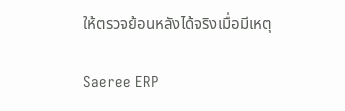ให้ตรวจย้อนหลังได้จริงเมื่อมีเหตุ

Saeree ERP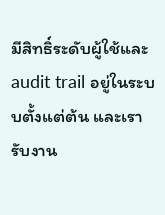มีสิทธิ์ระดับผู้ใช้และ audit trail อยู่ในระบบตั้งแต่ต้น และเรารับงาน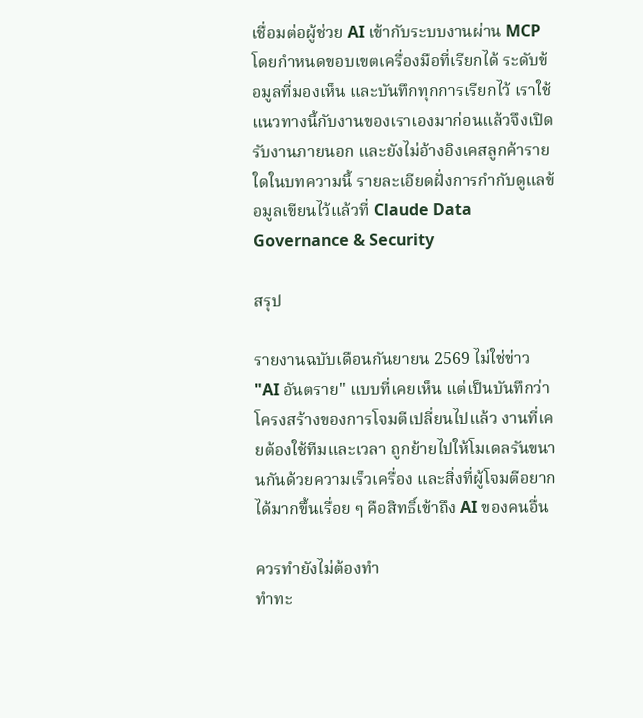เชื่อมต่อผู้ช่วย AI เข้ากับระบบงานผ่าน MCP โดยกำหนดขอบเขตเครื่องมือที่เรียกได้ ระดับข้อมูลที่มองเห็น และบันทึกทุกการเรียกไว้ เราใช้แนวทางนี้กับงานของเราเองมาก่อนแล้วจึงเปิดรับงานภายนอก และยังไม่อ้างอิงเคสลูกค้ารายใดในบทความนี้ รายละเอียดฝั่งการกำกับดูแลข้อมูลเขียนไว้แล้วที่ Claude Data Governance & Security

สรุป

รายงานฉบับเดือนกันยายน 2569 ไม่ใช่ข่าว "AI อันตราย" แบบที่เคยเห็น แต่เป็นบันทึกว่าโครงสร้างของการโจมตีเปลี่ยนไปแล้ว งานที่เคยต้องใช้ทีมและเวลา ถูกย้ายไปให้โมเดลรันขนานกันด้วยความเร็วเครื่อง และสิ่งที่ผู้โจมตีอยากได้มากขึ้นเรื่อย ๆ คือสิทธิ์เข้าถึง AI ของคนอื่น

ควรทำยังไม่ต้องทำ
ทำทะ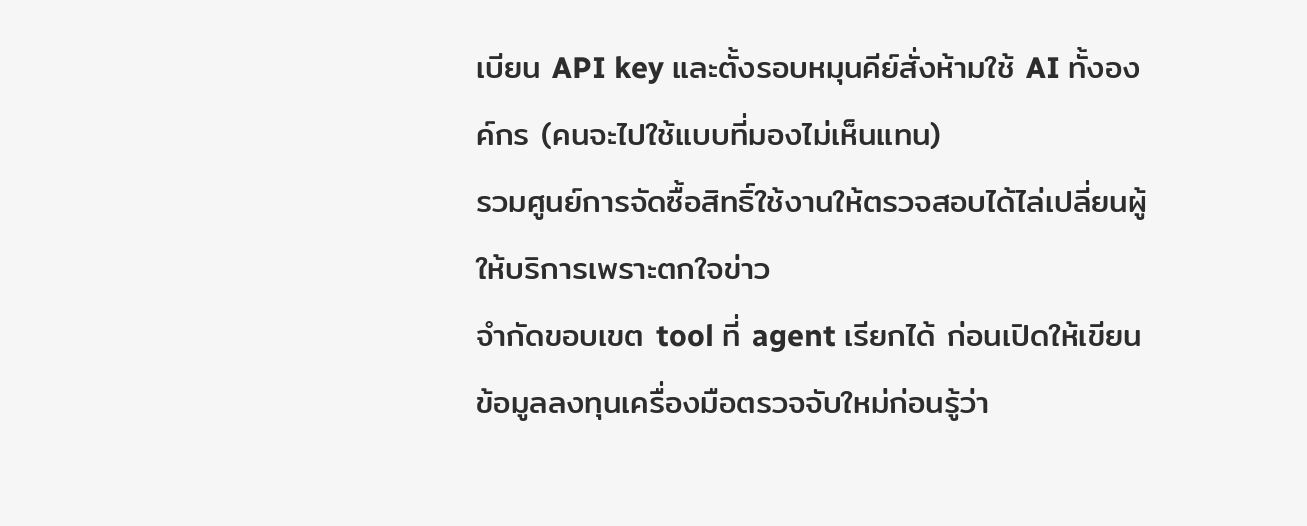เบียน API key และตั้งรอบหมุนคีย์สั่งห้ามใช้ AI ทั้งองค์กร (คนจะไปใช้แบบที่มองไม่เห็นแทน)
รวมศูนย์การจัดซื้อสิทธิ์ใช้งานให้ตรวจสอบได้ไล่เปลี่ยนผู้ให้บริการเพราะตกใจข่าว
จำกัดขอบเขต tool ที่ agent เรียกได้ ก่อนเปิดให้เขียนข้อมูลลงทุนเครื่องมือตรวจจับใหม่ก่อนรู้ว่า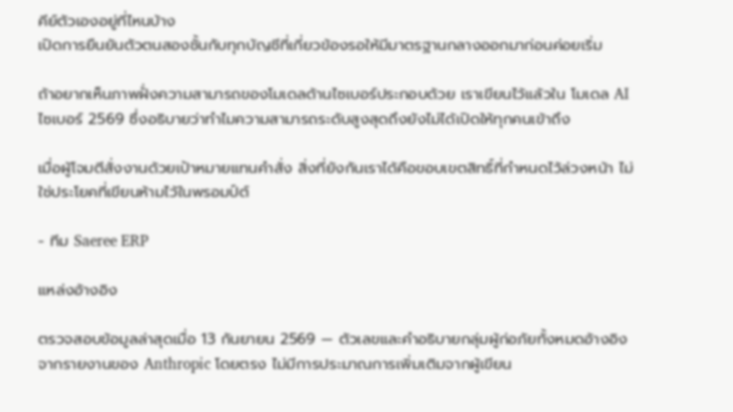คีย์ตัวเองอยู่ที่ไหนบ้าง
เปิดการยืนยันตัวตนสองชั้นกับทุกบัญชีที่เกี่ยวข้องรอให้มีมาตรฐานกลางออกมาก่อนค่อยเริ่ม

ถ้าอยากเห็นภาพฝั่งความสามารถของโมเดลด้านไซเบอร์ประกอบด้วย เราเขียนไว้แล้วใน โมเดล AI ไซเบอร์ 2569 ซึ่งอธิบายว่าทำไมความสามารถระดับสูงสุดถึงยังไม่ได้เปิดให้ทุกคนเข้าถึง

เมื่อผู้โจมตีสั่งงานด้วยเป้าหมายแทนคำสั่ง สิ่งที่ยังกันเราได้คือขอบเขตสิทธิ์ที่กำหนดไว้ล่วงหน้า ไม่ใช่ประโยคที่เขียนห้ามไว้ในพรอมป์ต์

- ทีม Saeree ERP

แหล่งอ้างอิง

ตรวจสอบข้อมูลล่าสุดเมื่อ 13 กันยายน 2569 — ตัวเลขและคำอธิบายกลุ่มผู้ก่อภัยทั้งหมดอ้างอิงจากรายงานของ Anthropic โดยตรง ไม่มีการประมาณการเพิ่มเติมจากผู้เขียน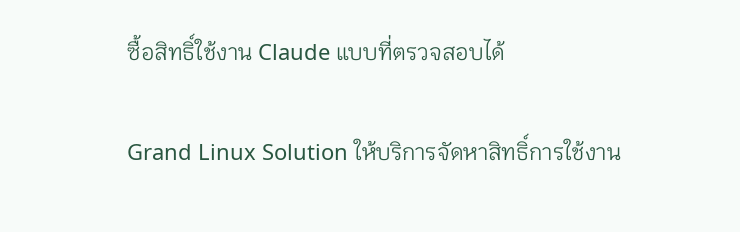ซื้อสิทธิ์ใช้งาน Claude แบบที่ตรวจสอบได้

Grand Linux Solution ให้บริการจัดหาสิทธิ์การใช้งาน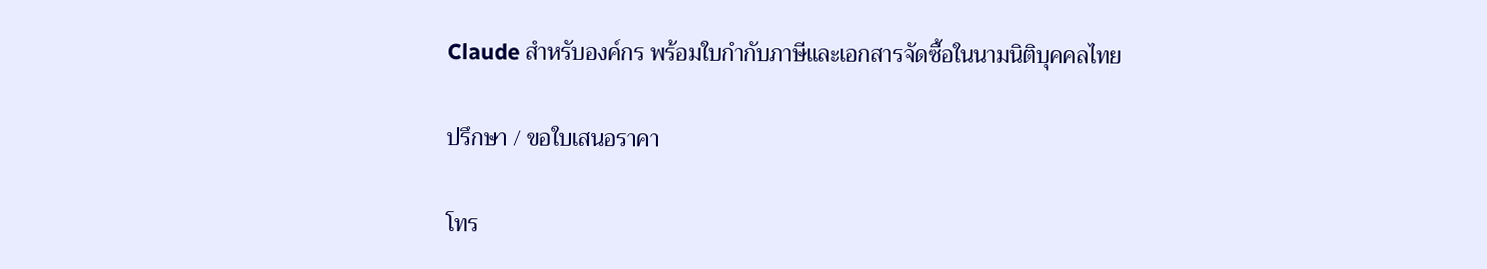Claude สำหรับองค์กร พร้อมใบกำกับภาษีและเอกสารจัดซื้อในนามนิติบุคคลไทย

ปรึกษา / ขอใบเสนอราคา

โทร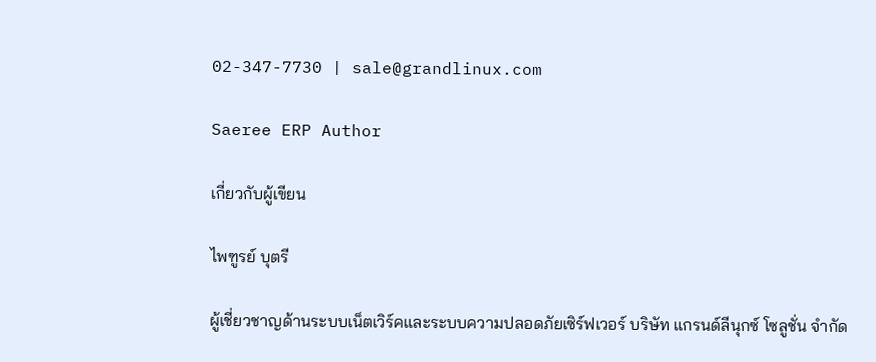02-347-7730 | sale@grandlinux.com

Saeree ERP Author

เกี่ยวกับผู้เขียน

ไพฑูรย์ บุตรี

ผู้เชี่ยวชาญด้านระบบเน็ตเวิร์คและระบบความปลอดภัยเซิร์ฟเวอร์ บริษัท แกรนด์ลีนุกซ์ โซลูชั่น จำกัด